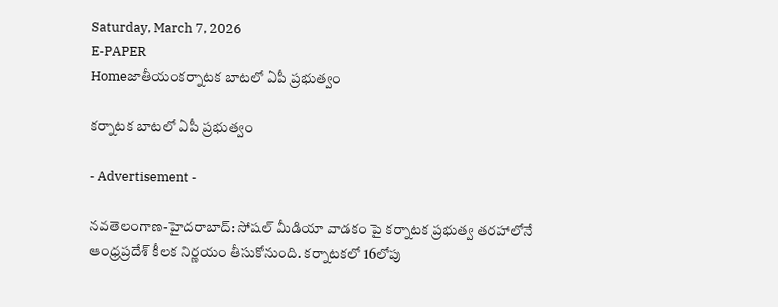Saturday, March 7, 2026
E-PAPER
Homeజాతీయంక‌ర్నాట‌క బాట‌లో ఏపీ ప్ర‌భుత్వం

క‌ర్నాట‌క బాట‌లో ఏపీ ప్ర‌భుత్వం

- Advertisement -

న‌వ‌తెలంగాణ‌-హైద‌రాబాద్‌: సోష‌ల్ మీడియా వాడ‌కం పై క‌ర్నాట‌క ప్ర‌భుత్వ త‌ర‌హాలోనే ఆంధ్ర‌ప్ర‌దేశ్ కీల‌క నిర్ణ‌యం తీసుకోనుంది. క‌ర్నాట‌కలో 16లోపు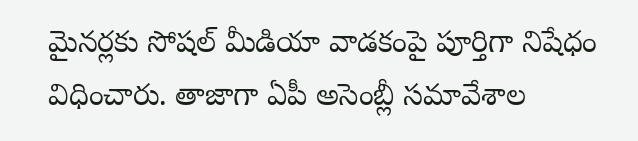మైనర్ల‌కు సోష‌ల్ మీడియా వాడ‌కంపై పూర్తిగా నిషేధం విధించారు. తాజాగా ఏపీ అసెంబ్లీ స‌మావేశాల‌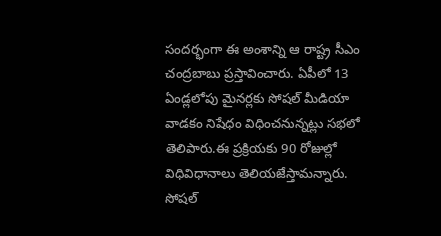సంద‌ర్భంగా ఈ అంశాన్ని ఆ రాష్ట్ర సీఎం చంద్ర‌బాబు ప్ర‌స్తావించారు. ఏపీలో 13 ఏండ్ల‌లోపు మైన‌ర్ల‌కు సోష‌ల్ మీడియా వాడ‌కం నిషేధం విధించ‌నున్న‌ట్లు స‌భ‌లో తెలిపారు.ఈ ప్ర‌క్రియ‌కు 90 రోజుల్లో విధివిధానాలు తెలియ‌జేస్తామ‌న్నారు. సోష‌ల్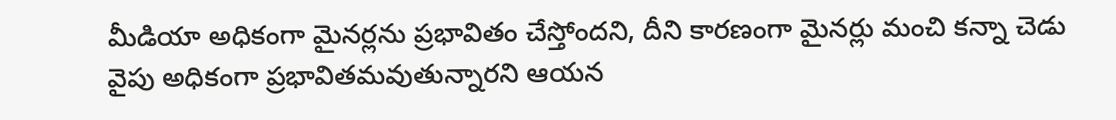మీడియా అధికంగా మైన‌ర్ల‌ను ప్ర‌భావితం చేస్తోంద‌ని, దీని కార‌ణంగా మైనర్లు మంచి క‌న్నా చెడు వైపు అధికంగా ప్ర‌భావిత‌మ‌వుతున్నార‌ని ఆయ‌న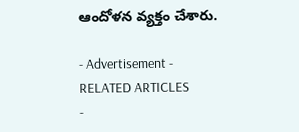ఆందోళ‌న వ్య‌క్తం చేశారు.

- Advertisement -
RELATED ARTICLES
-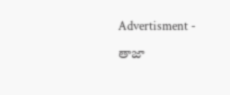Advertisment -

తాజా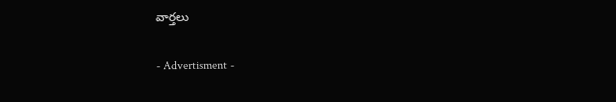వార్తలు

- Advertisment -